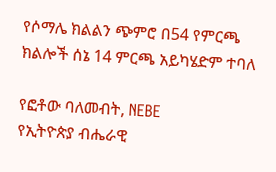የሶማሌ ክልልን ጭምሮ በ54 የምርጫ ክልሎች ሰኔ 14 ምርጫ አይካሄድም ተባለ

የፎቶው ባለመብት, NEBE
የኢትዮጵያ ብሔራዊ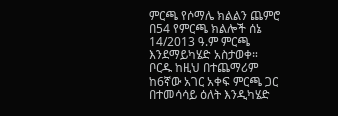ምርጫ የሶማሌ ክልልን ጨምሮ በ54 የምርጫ ክልሎች ሰኔ 14/2013 ዓ.ም ምርጫ እንደማይካሄድ አስታወቀ።
ቦርዱ ከዚህ በተጨማሪም ከ6ኛው አገር አቀፍ ምርጫ ጋር በተመሳሳይ ዕለት እንዲካሄድ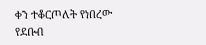ቀን ተቆርጦለት የነበረው የደቡብ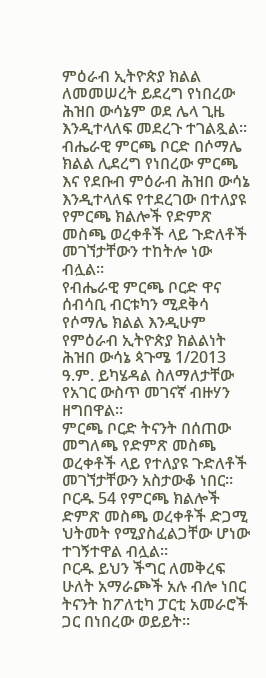ምዕራብ ኢትዮጵያ ክልል ለመመሠረት ይደረግ የነበረው ሕዝበ ውሳኔም ወደ ሌላ ጊዜ እንዲተላለፍ መደረጉ ተገልጿል።
ብሔራዊ ምርጫ ቦርድ በሶማሌ ክልል ሊደረግ የነበረው ምርጫ እና የደቡብ ምዕራብ ሕዝበ ውሳኔ እንዲተላለፍ የተደረገው በተለያዩ የምርጫ ክልሎች የድምጽ መስጫ ወረቀቶች ላይ ጉድለቶች መገኘታቸውን ተከትሎ ነው ብሏል።
የብሔራዊ ምርጫ ቦርድ ዋና ሰብሳቢ ብርቱካን ሚደቅሳ የሶማሌ ክልል እንዲሁም የምዕራብ ኢትዮጵያ ክልልነት ሕዝበ ውሳኔ ጳጉሜ 1/2013 ዓ.ም. ይካሄዳል ስለማለታቸው የአገር ውስጥ መገናኛ ብዙሃን ዘግበዋል።
ምርጫ ቦርድ ትናንት በሰጠው መግለጫ የድምጽ መስጫ ወረቀቶች ላይ የተለያዩ ጉድለቶች መገኘታቸውን አስታውቆ ነበር። ቦርዱ 54 የምርጫ ክልሎች ድምጽ መስጫ ወረቀቶች ድጋሚ ህትመት የሚያስፈልጋቸው ሆነው ተገኝተዋል ብሏል።
ቦርዱ ይህን ችግር ለመቅረፍ ሁለት አማራጮች አሉ ብሎ ነበር ትናንት ከፖለቲካ ፓርቲ አመራሮች ጋር በነበረው ወይይት።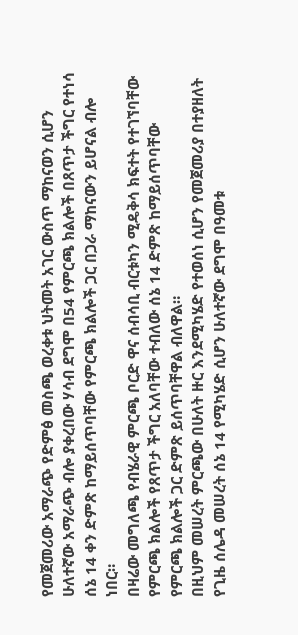የመጀመሪው አማራጭ የድምፅ መስጫ ወረቀቱ ህትመት አገር ውስጥ ማከናወን ሲሆን ሁለተኛው አማራጭ ብሎ ያቀረበው ሃሳብ ደግሞ በ54 የምርጫ ክልሎች በጸጥታ ችግር የተነሳ ሰኔ 14 ቀን ድምጽ ከማይሰጥባቸው የምርጫ ክልሎች ጋር በጋራ ማከናውን ይሆናል ብሎ ነበር።
በዛሬው መግለጫ የብሄራዊ ምርጫ ቦርድ ዋና ሰብሳቢ ብርቱካን ሚዴቅሳ ክፍተት የተገኘባቸው የምርጫ ክልሎች የጸጥታ ችግር አለባቸው ተብለው ሰኔ 14 ድምጽ ከማይሰጥባቸው የምርጫ ክልሎች ጋር ድምጽ ይሰጥባቸዋል ብለዋል።
በዚህም መሠረት ምርጫው በሁለት ዙር እንደሚካሄድ የተወሰነ ሲሆን የመጀመሪያ በተያዘለት የጊዜ ሰሌዳ መሠረት ሰኔ 14 የሚካሄድ ሲሆን ሁለተኛው ደግሞ በዓመቱ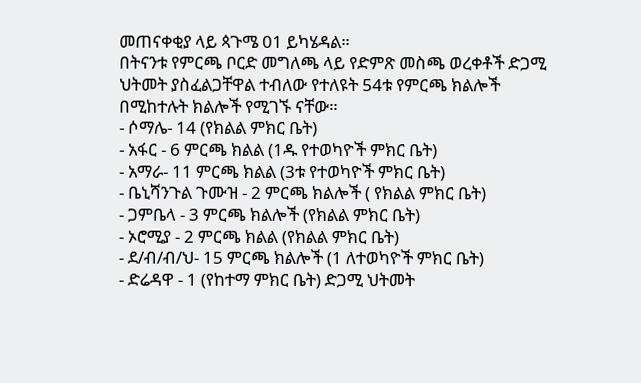መጠናቀቂያ ላይ ጳጉሜ 01 ይካሄዳል።
በትናንቱ የምርጫ ቦርድ መግለጫ ላይ የድምጽ መስጫ ወረቀቶች ድጋሚ ህትመት ያስፈልጋቸዋል ተብለው የተለዩት 54ቱ የምርጫ ክልሎች በሚከተሉት ክልሎች የሚገኙ ናቸው።
- ሶማሌ- 14 (የክልል ምክር ቤት)
- አፋር - 6 ምርጫ ክልል (1ዱ የተወካዮች ምክር ቤት)
- አማራ- 11 ምርጫ ክልል (3ቱ የተወካዮች ምክር ቤት)
- ቤኒሻንጉል ጉሙዝ - 2 ምርጫ ክልሎች ( የክልል ምክር ቤት)
- ጋምቤላ - 3 ምርጫ ክልሎች (የክልል ምክር ቤት)
- ኦሮሚያ - 2 ምርጫ ክልል (የክልል ምክር ቤት)
- ደ/ብ/ብ/ህ- 15 ምርጫ ክልሎች (1 ለተወካዮች ምክር ቤት)
- ድሬዳዋ - 1 (የከተማ ምክር ቤት) ድጋሚ ህትመት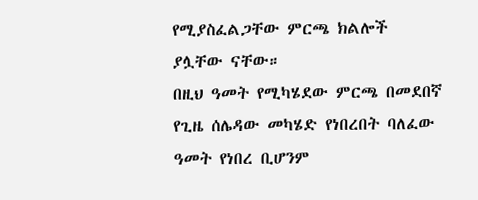የሚያስፈልጋቸው ምርጫ ክልሎች ያሏቸው ናቸው።
በዚህ ዓመት የሚካሄደው ምርጫ በመደበኛ የጊዜ ሰሌዳው መካሄድ የነበረበት ባለፈው ዓመት የነበረ ቢሆንም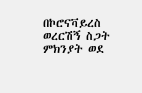በኮሮናቫይረስ ወረርሽኝ ስጋት ምክንያት ወደ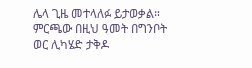ሌላ ጊዜ መተላለፉ ይታወቃል።
ምርጫው በዚህ ዓመት በግንቦት ወር ሊካሄድ ታቅዶ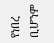የነበረ ቢሆንም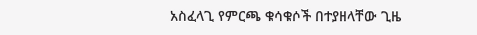አስፈላጊ የምርጫ ቁሳቁሶች በተያዘላቸው ጊዜ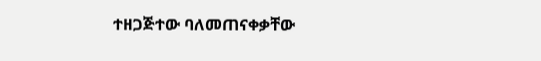ተዘጋጅተው ባለመጠናቀቃቸው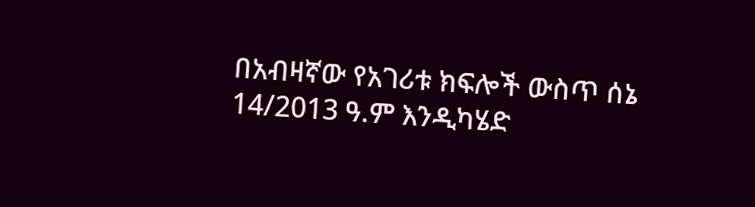በአብዛኛው የአገሪቱ ክፍሎች ውስጥ ሰኔ 14/2013 ዓ.ም እንዲካሄድ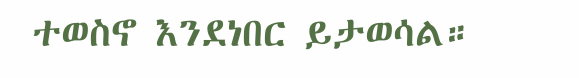ተወስኖ እንደነበር ይታወሳል።